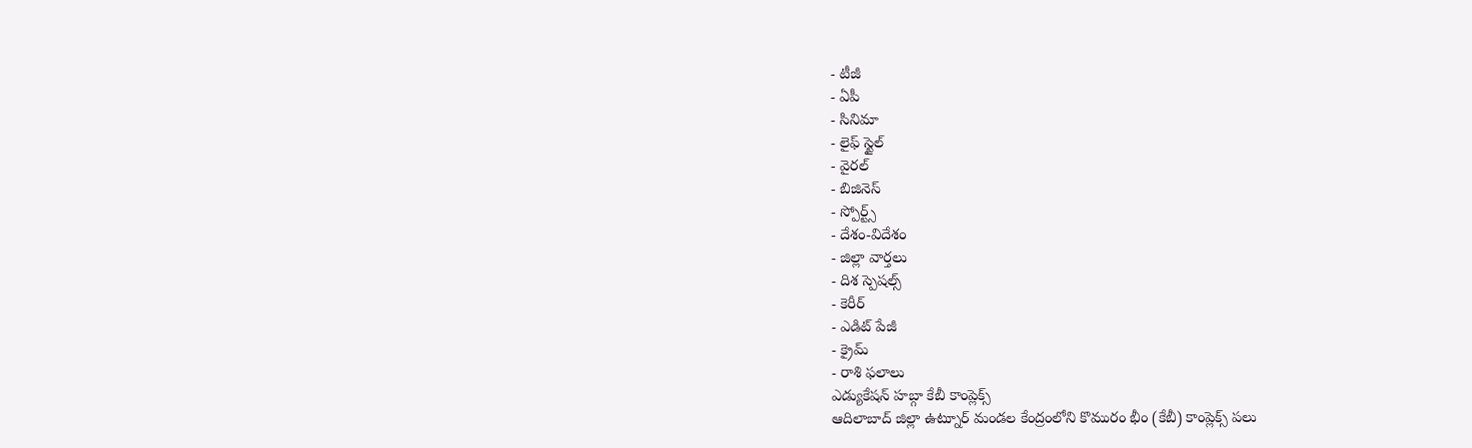- టీజీ
- ఏపీ
- సినిమా
- లైఫ్ స్టైల్
- వైరల్
- బిజినెస్
- స్పోర్ట్స్
- దేశం-విదేశం
- జిల్లా వార్తలు
- దిశ స్పెషల్స్
- కెరీర్
- ఎడిట్ పేజీ
- క్రైమ్
- రాశి ఫలాలు
ఎడ్యుకేషన్ హబ్గా కేబీ కాంప్లెక్స్
ఆదిలాబాద్ జిల్లా ఉట్నూర్ మండల కేంద్రంలోని కొమురం భీం (కేబీ) కాంప్లెక్స్ పలు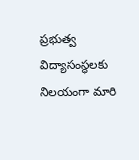ప్రభుత్వ విద్యాసంస్థలకు నిలయంగా మారి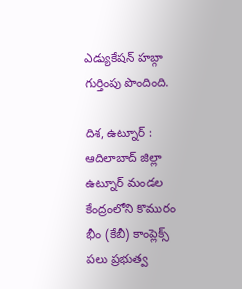ఎడ్యుకేషన్ హబ్గా గుర్తింపు పొందింది.

దిశ, ఉట్నూర్ : ఆదిలాబాద్ జిల్లా ఉట్నూర్ మండల కేంద్రంలోని కొమురం భీం (కేబీ) కాంప్లెక్స్ పలు ప్రభుత్వ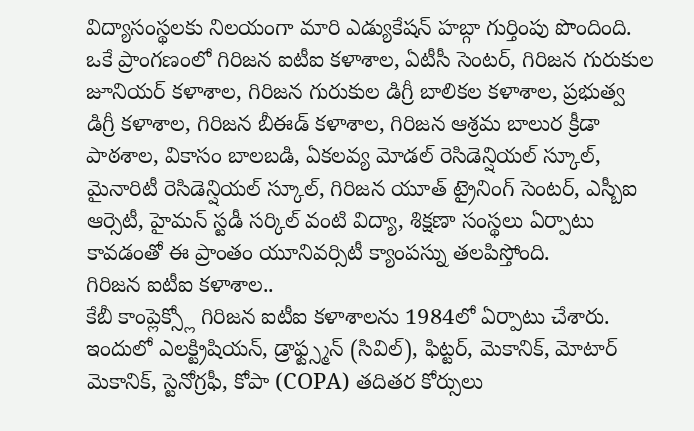విద్యాసంస్థలకు నిలయంగా మారి ఎడ్యుకేషన్ హబ్గా గుర్తింపు పొందింది. ఒకే ప్రాంగణంలో గిరిజన ఐటీఐ కళాశాల, ఏటీసీ సెంటర్, గిరిజన గురుకుల జూనియర్ కళాశాల, గిరిజన గురుకుల డిగ్రీ బాలికల కళాశాల, ప్రభుత్వ డిగ్రీ కళాశాల, గిరిజన బీఈడ్ కళాశాల, గిరిజన ఆశ్రమ బాలుర క్రీడా పాఠశాల, వికాసం బాలబడి, ఏకలవ్య మోడల్ రెసిడెన్షియల్ స్కూల్, మైనారిటీ రెసిడెన్షియల్ స్కూల్, గిరిజన యూత్ ట్రైనింగ్ సెంటర్, ఎస్బీఐ ఆర్సెటీ, హైమన్ స్టడీ సర్కిల్ వంటి విద్యా, శిక్షణా సంస్థలు ఏర్పాటు కావడంతో ఈ ప్రాంతం యూనివర్సిటీ క్యాంపస్ను తలపిస్తోంది.
గిరిజన ఐటీఐ కళాశాల..
కేబీ కాంప్లెక్స్లో గిరిజన ఐటీఐ కళాశాలను 1984లో ఏర్పాటు చేశారు. ఇందులో ఎలక్ట్రిషియన్, డ్రాఫ్ట్స్మన్ (సివిల్), ఫిట్టర్, మెకానిక్, మోటార్ మెకానిక్, స్టెనోగ్రఫీ, కోపా (COPA) తదితర కోర్సులు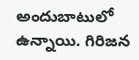అందుబాటులో ఉన్నాయి. గిరిజన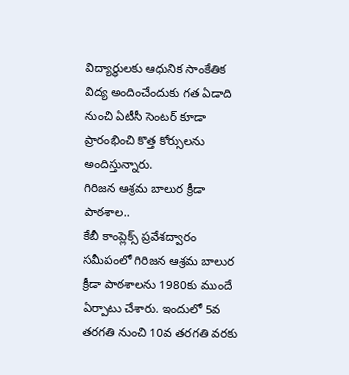విద్యార్థులకు ఆధునిక సాంకేతిక విద్య అందించేందుకు గత ఏడాది నుంచి ఏటీసీ సెంటర్ కూడా ప్రారంభించి కొత్త కోర్సులను అందిస్తున్నారు.
గిరిజన ఆశ్రమ బాలుర క్రీడా పాఠశాల..
కేబీ కాంప్లెక్స్ ప్రవేశద్వారం సమీపంలో గిరిజన ఆశ్రమ బాలుర క్రీడా పాఠశాలను 1980కు ముందే ఏర్పాటు చేశారు. ఇందులో 5వ తరగతి నుంచి 10వ తరగతి వరకు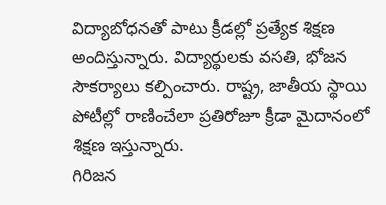విద్యాబోధనతో పాటు క్రీడల్లో ప్రత్యేక శిక్షణ అందిస్తున్నారు. విద్యార్థులకు వసతి, భోజన సౌకర్యాలు కల్పించారు. రాష్ట్ర, జాతీయ స్థాయి పోటీల్లో రాణించేలా ప్రతిరోజూ క్రీడా మైదానంలో శిక్షణ ఇస్తున్నారు.
గిరిజన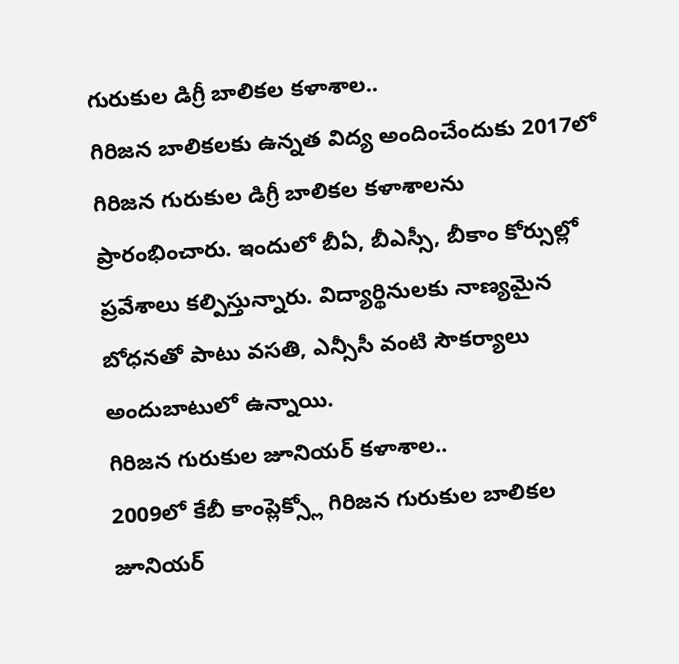గురుకుల డిగ్రీ బాలికల కళాశాల..
గిరిజన బాలికలకు ఉన్నత విద్య అందించేందుకు 2017లో గిరిజన గురుకుల డిగ్రీ బాలికల కళాశాలను ప్రారంభించారు. ఇందులో బీఏ, బీఎస్సీ, బీకాం కోర్సుల్లో ప్రవేశాలు కల్పిస్తున్నారు. విద్యార్థినులకు నాణ్యమైన బోధనతో పాటు వసతి, ఎన్సీసీ వంటి సౌకర్యాలు అందుబాటులో ఉన్నాయి.
గిరిజన గురుకుల జూనియర్ కళాశాల..
2009లో కేబీ కాంప్లెక్స్లో గిరిజన గురుకుల బాలికల జూనియర్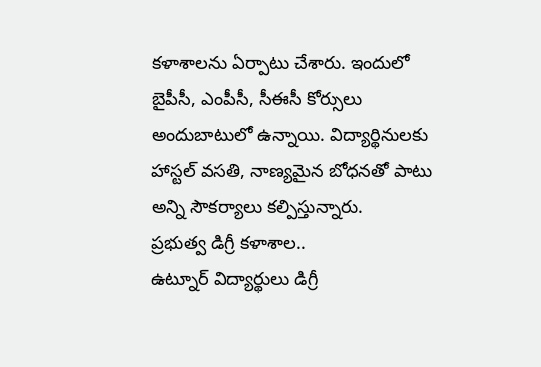కళాశాలను ఏర్పాటు చేశారు. ఇందులో బైపీసీ, ఎంపీసీ, సీఈసీ కోర్సులు అందుబాటులో ఉన్నాయి. విద్యార్థినులకు హాస్టల్ వసతి, నాణ్యమైన బోధనతో పాటు అన్ని సౌకర్యాలు కల్పిస్తున్నారు.
ప్రభుత్వ డిగ్రీ కళాశాల..
ఉట్నూర్ విద్యార్థులు డిగ్రీ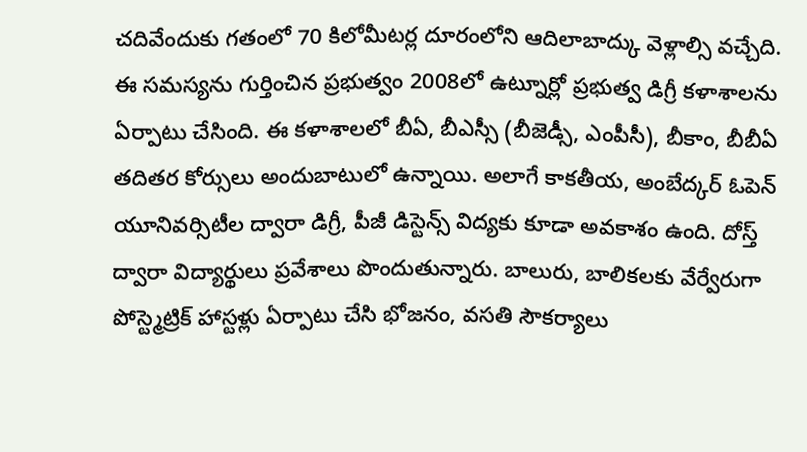చదివేందుకు గతంలో 70 కిలోమీటర్ల దూరంలోని ఆదిలాబాద్కు వెళ్లాల్సి వచ్చేది. ఈ సమస్యను గుర్తించిన ప్రభుత్వం 2008లో ఉట్నూర్లో ప్రభుత్వ డిగ్రీ కళాశాలను ఏర్పాటు చేసింది. ఈ కళాశాలలో బీఏ, బీఎస్సీ (బీజెడ్సీ, ఎంపీసీ), బీకాం, బీబీఏ తదితర కోర్సులు అందుబాటులో ఉన్నాయి. అలాగే కాకతీయ, అంబేద్కర్ ఓపెన్ యూనివర్సిటీల ద్వారా డిగ్రీ, పీజీ డిస్టెన్స్ విద్యకు కూడా అవకాశం ఉంది. దోస్త్ ద్వారా విద్యార్థులు ప్రవేశాలు పొందుతున్నారు. బాలురు, బాలికలకు వేర్వేరుగా పోస్ట్మెట్రిక్ హాస్టళ్లు ఏర్పాటు చేసి భోజనం, వసతి సౌకర్యాలు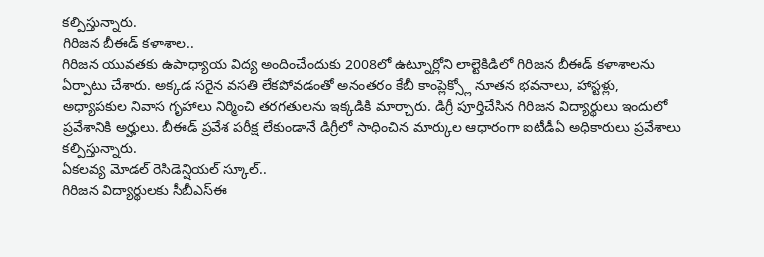కల్పిస్తున్నారు.
గిరిజన బీఈడ్ కళాశాల..
గిరిజన యువతకు ఉపాధ్యాయ విద్య అందించేందుకు 2008లో ఉట్నూర్లోని లాల్టెకిడిలో గిరిజన బీఈడ్ కళాశాలను ఏర్పాటు చేశారు. అక్కడ సరైన వసతి లేకపోవడంతో అనంతరం కేబీ కాంప్లెక్స్లో నూతన భవనాలు, హాస్టళ్లు, అధ్యాపకుల నివాస గృహాలు నిర్మించి తరగతులను ఇక్కడికి మార్చారు. డిగ్రీ పూర్తిచేసిన గిరిజన విద్యార్థులు ఇందులో ప్రవేశానికి అర్హులు. బీఈడ్ ప్రవేశ పరీక్ష లేకుండానే డిగ్రీలో సాధించిన మార్కుల ఆధారంగా ఐటీడీఏ అధికారులు ప్రవేశాలు కల్పిస్తున్నారు.
ఏకలవ్య మోడల్ రెసిడెన్షియల్ స్కూల్..
గిరిజన విద్యార్థులకు సీబీఎస్ఈ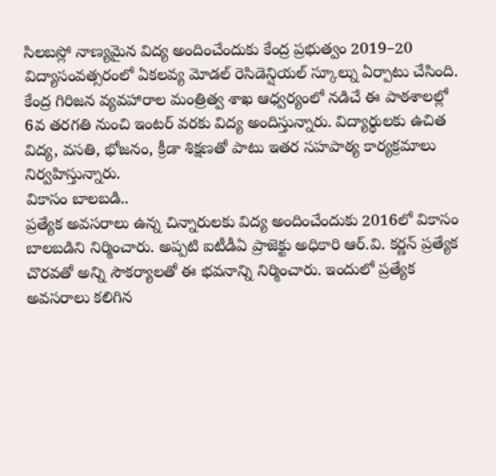సిలబస్లో నాణ్యమైన విద్య అందించేందుకు కేంద్ర ప్రభుత్వం 2019–20 విద్యాసంవత్సరంలో ఏకలవ్య మోడల్ రెసిడెన్షియల్ స్కూల్ను ఏర్పాటు చేసింది. కేంద్ర గిరిజన వ్యవహారాల మంత్రిత్వ శాఖ ఆధ్వర్యంలో నడిచే ఈ పాఠశాలల్లో 6వ తరగతి నుంచి ఇంటర్ వరకు విద్య అందిస్తున్నారు. విద్యార్థులకు ఉచిత విద్య, వసతి, భోజనం, క్రీడా శిక్షణతో పాటు ఇతర సహపాఠ్య కార్యక్రమాలు నిర్వహిస్తున్నారు.
వికాసం బాలబడి..
ప్రత్యేక అవసరాలు ఉన్న చిన్నారులకు విద్య అందించేందుకు 2016లో వికాసం బాలబడిని నిర్మించారు. అప్పటి ఐటీడీఏ ప్రాజెక్టు అధికారి ఆర్.వి. కర్ణన్ ప్రత్యేక చొరవతో అన్ని సౌకర్యాలతో ఈ భవనాన్ని నిర్మించారు. ఇందులో ప్రత్యేక అవసరాలు కలిగిన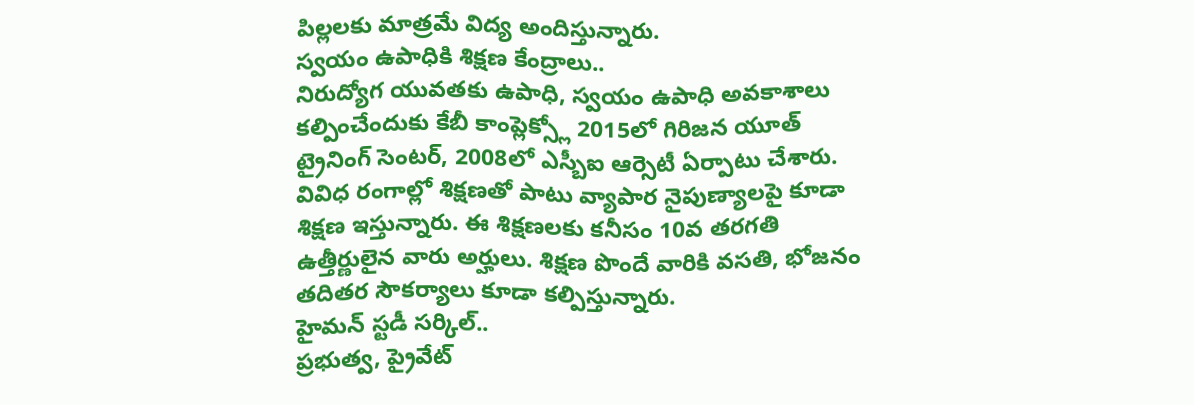పిల్లలకు మాత్రమే విద్య అందిస్తున్నారు.
స్వయం ఉపాధికి శిక్షణ కేంద్రాలు..
నిరుద్యోగ యువతకు ఉపాధి, స్వయం ఉపాధి అవకాశాలు కల్పించేందుకు కేబీ కాంప్లెక్స్లో 2015లో గిరిజన యూత్ ట్రైనింగ్ సెంటర్, 2008లో ఎస్బీఐ ఆర్సెటీ ఏర్పాటు చేశారు. వివిధ రంగాల్లో శిక్షణతో పాటు వ్యాపార నైపుణ్యాలపై కూడా శిక్షణ ఇస్తున్నారు. ఈ శిక్షణలకు కనీసం 10వ తరగతి ఉత్తీర్ణులైన వారు అర్హులు. శిక్షణ పొందే వారికి వసతి, భోజనం తదితర సౌకర్యాలు కూడా కల్పిస్తున్నారు.
హైమన్ స్టడీ సర్కిల్..
ప్రభుత్వ, ప్రైవేట్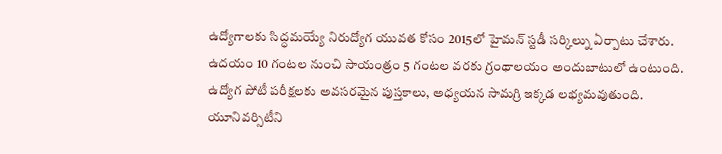ఉద్యోగాలకు సిద్ధమయ్యే నిరుద్యోగ యువత కోసం 2015లో హైమన్ స్టడీ సర్కిల్ను ఏర్పాటు చేశారు. ఉదయం 10 గంటల నుంచి సాయంత్రం 5 గంటల వరకు గ్రంథాలయం అందుబాటులో ఉంటుంది. ఉద్యోగ పోటీ పరీక్షలకు అవసరమైన పుస్తకాలు, అధ్యయన సామగ్రి ఇక్కడ లభ్యమవుతుంది.
యూనివర్సిటీని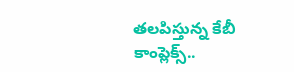తలపిస్తున్న కేబీ కాంప్లెక్స్..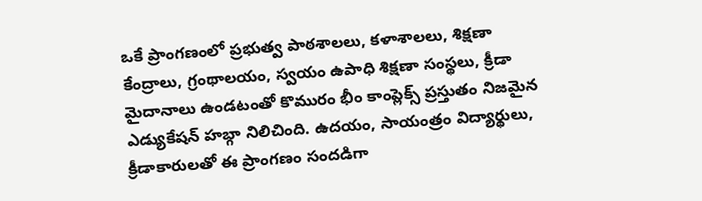ఒకే ప్రాంగణంలో ప్రభుత్వ పాఠశాలలు, కళాశాలలు, శిక్షణా కేంద్రాలు, గ్రంథాలయం, స్వయం ఉపాధి శిక్షణా సంస్థలు, క్రీడా మైదానాలు ఉండటంతో కొమురం భీం కాంప్లెక్స్ ప్రస్తుతం నిజమైన ఎడ్యుకేషన్ హబ్గా నిలిచింది. ఉదయం, సాయంత్రం విద్యార్థులు, క్రీడాకారులతో ఈ ప్రాంగణం సందడిగా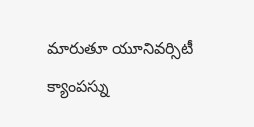మారుతూ యూనివర్సిటీ క్యాంపస్ను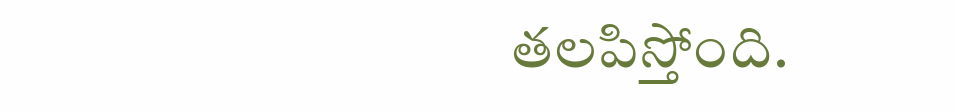తలపిస్తోంది.